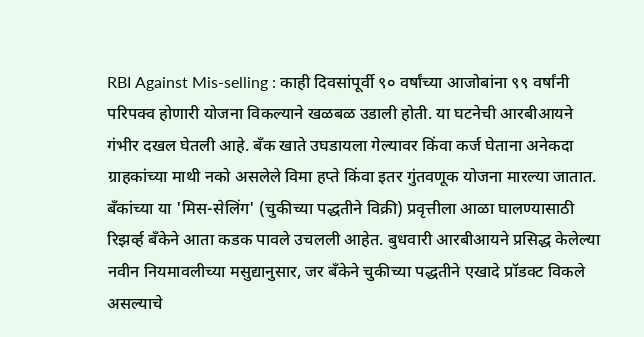RBI Against Mis-selling : काही दिवसांपूर्वी ९० वर्षांच्या आजोबांना ९९ वर्षांनी परिपक्व होणारी योजना विकल्याने खळबळ उडाली होती. या घटनेची आरबीआयने गंभीर दखल घेतली आहे. बँक खाते उघडायला गेल्यावर किंवा कर्ज घेताना अनेकदा ग्राहकांच्या माथी नको असलेले विमा हप्ते किंवा इतर गुंतवणूक योजना मारल्या जातात. बँकांच्या या 'मिस-सेलिंग' (चुकीच्या पद्धतीने विक्री) प्रवृत्तीला आळा घालण्यासाठी रिझर्व्ह बँकेने आता कडक पावले उचलली आहेत. बुधवारी आरबीआयने प्रसिद्ध केलेल्या नवीन नियमावलीच्या मसुद्यानुसार, जर बँकेने चुकीच्या पद्धतीने एखादे प्रॉडक्ट विकले असल्याचे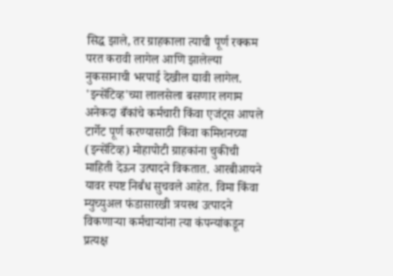सिद्ध झाले, तर ग्राहकाला त्याची पूर्ण रक्कम परत करावी लागेल आणि झालेल्या नुकसानाची भरपाई देखील द्यावी लागेल.
'इन्सेंटिव्ह'च्या लालसेला बसणार लगाम
अनेकदा बँकांचे कर्मचारी किंवा एजंट्स आपले टार्गेट पूर्ण करण्यासाठी किंवा कमिशनच्या (इन्सेंटिव्ह) मोहापोटी ग्राहकांना चुकीची माहिती देऊन उत्पादने विकतात. आरबीआयने यावर स्पष्ट निर्बंध सुचवले आहेत. विमा किंवा म्युच्युअल फंडासारखी त्रयस्थ उत्पादने विकणाऱ्या कर्मचाऱ्यांना त्या कंपन्यांकडून प्रत्यक्ष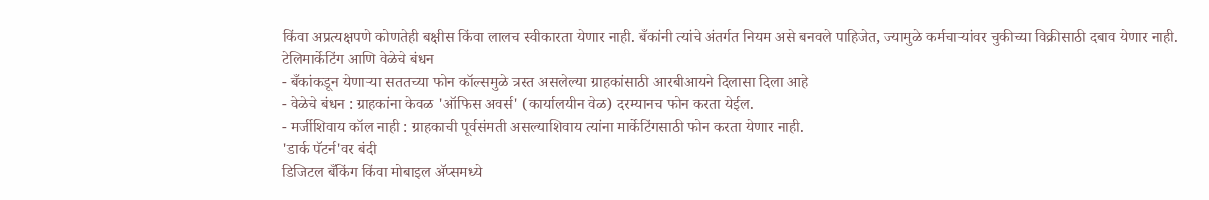किंवा अप्रत्यक्षपणे कोणतेही बक्षीस किंवा लालच स्वीकारता येणार नाही. बँकांनी त्यांचे अंतर्गत नियम असे बनवले पाहिजेत, ज्यामुळे कर्मचाऱ्यांवर चुकीच्या विक्रीसाठी दबाव येणार नाही.
टेलिमार्केटिंग आणि वेळेचे बंधन
- बँकांकडून येणाऱ्या सततच्या फोन कॉल्समुळे त्रस्त असलेल्या ग्राहकांसाठी आरबीआयने दिलासा दिला आहे
- वेळेचे बंधन : ग्राहकांना केवळ 'ऑफिस अवर्स' (कार्यालयीन वेळ) दरम्यानच फोन करता येईल.
- मर्जीशिवाय कॉल नाही : ग्राहकाची पूर्वसंमती असल्याशिवाय त्यांना मार्केटिंगसाठी फोन करता येणार नाही.
'डार्क पॅटर्न'वर बंदी
डिजिटल बँकिंग किंवा मोबाइल ॲप्समध्ये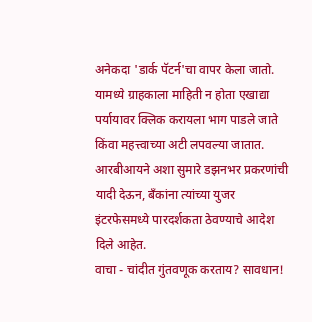अनेकदा 'डार्क पॅटर्न'चा वापर केला जातो. यामध्ये ग्राहकाला माहिती न होता एखाद्या पर्यायावर क्लिक करायला भाग पाडले जाते किंवा महत्त्वाच्या अटी लपवल्या जातात. आरबीआयने अशा सुमारे डझनभर प्रकरणांची यादी देऊन, बँकांना त्यांच्या युजर इंटरफेसमध्ये पारदर्शकता ठेवण्याचे आदेश दिले आहेत.
वाचा - चांदीत गुंतवणूक करताय? सावधान!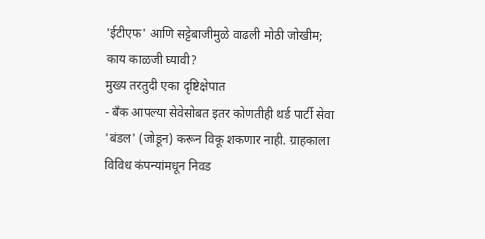'ईटीएफ' आणि सट्टेबाजीमुळे वाढली मोठी जोखीम; काय काळजी घ्यावी?
मुख्य तरतुदी एका दृष्टिक्षेपात
- बँक आपल्या सेवेसोबत इतर कोणतीही थर्ड पार्टी सेवा 'बंडल' (जोडून) करून विकू शकणार नाही. ग्राहकाला विविध कंपन्यांमधून निवड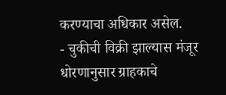करण्याचा अधिकार असेल.
- चुकीची विक्री झाल्यास मंजूर धोरणानुसार ग्राहकाचे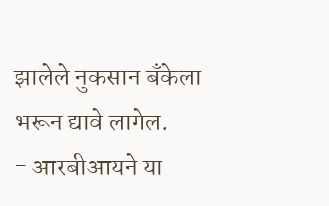झालेले नुकसान बँकेला भरून द्यावे लागेल.
- आरबीआयने या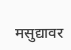मसुद्यावर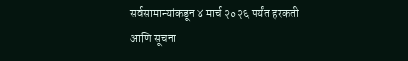सर्वसामान्यांकडून ४ मार्च २०२६ पर्यंत हरकती आणि सूचना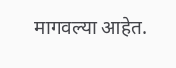मागवल्या आहेत.